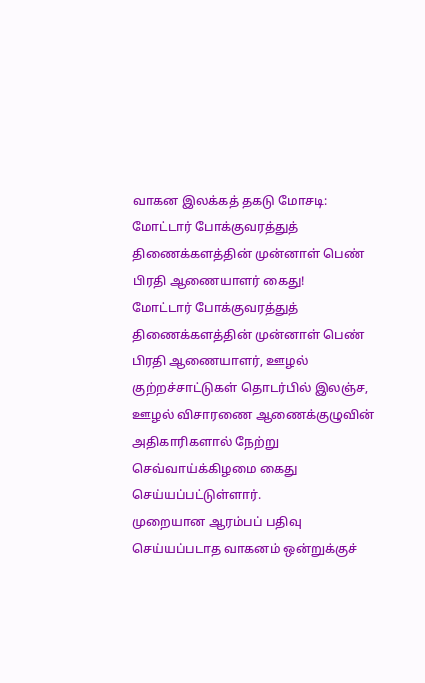வாகன இலக்கத் தகடு மோசடி: மோட்டார் போக்குவரத்துத் திணைக்களத்தின் முன்னாள் பெண் பிரதி ஆணையாளர் கைது!
மோட்டார் போக்குவரத்துத் திணைக்களத்தின் முன்னாள் பெண் பிரதி ஆணையாளர், ஊழல் குற்றச்சாட்டுகள் தொடர்பில் இலஞ்ச, ஊழல் விசாரணை ஆணைக்குழுவின் அதிகாரிகளால் நேற்று செவ்வாய்க்கிழமை கைது செய்யப்பட்டுள்ளார்.
முறையான ஆரம்பப் பதிவு செய்யப்படாத வாகனம் ஒன்றுக்குச்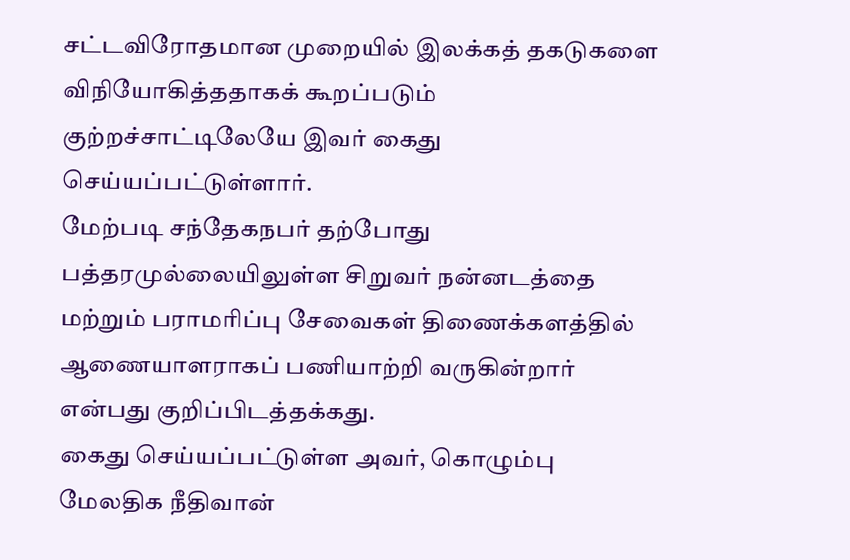சட்டவிரோதமான முறையில் இலக்கத் தகடுகளை விநியோகித்ததாகக் கூறப்படும் குற்றச்சாட்டிலேயே இவர் கைது செய்யப்பட்டுள்ளார்.
மேற்படி சந்தேகநபர் தற்போது பத்தரமுல்லையிலுள்ள சிறுவர் நன்னடத்தை மற்றும் பராமரிப்பு சேவைகள் திணைக்களத்தில் ஆணையாளராகப் பணியாற்றி வருகின்றார் என்பது குறிப்பிடத்தக்கது.
கைது செய்யப்பட்டுள்ள அவர், கொழும்பு மேலதிக நீதிவான்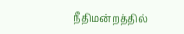நீதிமன்றத்தில்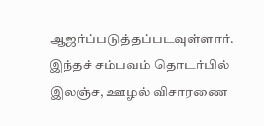ஆஜர்ப்படுத்தப்படவுள்ளார்.
இந்தச் சம்பவம் தொடர்பில் இலஞ்ச, ஊழல் விசாரணை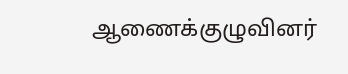ஆணைக்குழுவினர்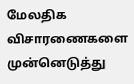மேலதிக விசாரணைகளை முன்னெடுத்து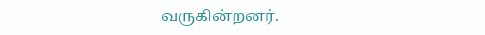வருகின்றனர்.